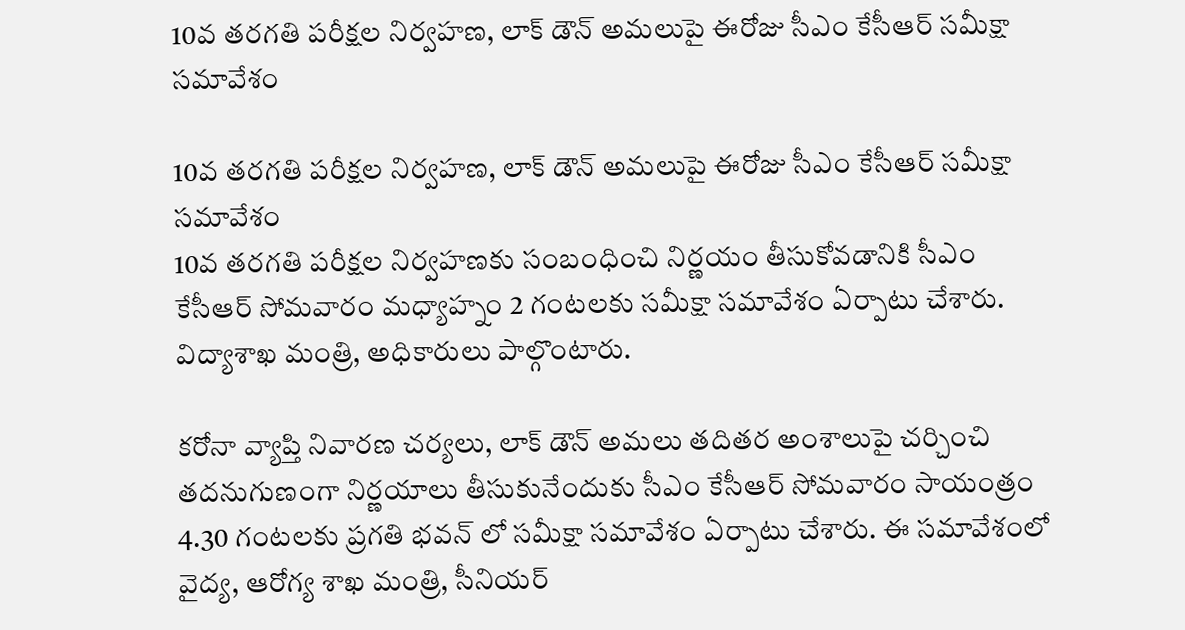10వ తరగతి పరీక్షల నిర్వహణ, లాక్ డౌన్ అమలుపై ఈరోజు సీఎం కేసీఆర్ సమీక్షా సమావేశం

10వ తరగతి పరీక్షల నిర్వహణ, లాక్ డౌన్ అమలుపై ఈరోజు సీఎం కేసీఆర్ సమీక్షా సమావేశం
10వ తరగతి పరీక్షల నిర్వహణకు సంబంధించి నిర్ణయం తీసుకోవడానికి సీఎం కేసీఆర్ సోమవారం మధ్యాహ్నం 2 గంటలకు సమీక్షా సమావేశం ఏర్పాటు చేశారు. విద్యాశాఖ మంత్రి, అధికారులు పాల్గొంటారు.

కరోనా వ్యాప్తి నివారణ చర్యలు, లాక్ డౌన్ అమలు తదితర అంశాలుపై చర్చించి తదనుగుణంగా నిర్ణయాలు తీసుకునేందుకు సీఎం కేసీఆర్ సోమవారం సాయంత్రం 4.30 గంటలకు ప్రగతి భవన్ లో సమీక్షా సమావేశం ఏర్పాటు చేశారు. ఈ సమావేశంలో వైద్య, ఆరోగ్య శాఖ మంత్రి, సీనియర్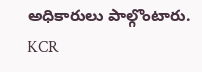అధికారులు పాల్గొంటారు.
KCR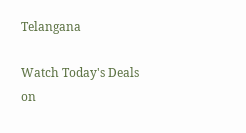Telangana

Watch Today's Deals on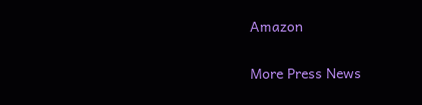Amazon

More Press News